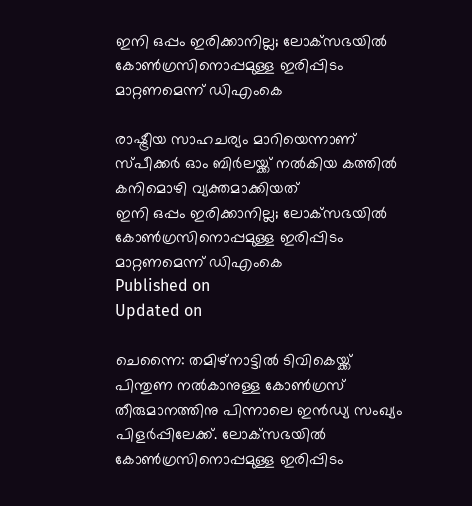ഇനി ഒപ്പം ഇരിക്കാനില്ല; ലോക്‌സഭയില്‍ കോണ്‍ഗ്രസിനൊപ്പമുള്ള ഇരിപ്പിടം മാറ്റണമെന്ന് ഡിഎംകെ

രാഷ്ട്രീയ സാഹചര്യം മാറിയെന്നാണ് സ്പീക്കര്‍ ഓം ബിര്‍ലയ്ക്ക് നല്‍കിയ കത്തില്‍ കനിമൊഴി വ്യക്തമാക്കിയത്
ഇനി ഒപ്പം ഇരിക്കാനില്ല; ലോക്‌സഭയില്‍ കോണ്‍ഗ്രസിനൊപ്പമുള്ള ഇരിപ്പിടം മാറ്റണമെന്ന് ഡിഎംകെ
Published on
Updated on

ചെന്നൈ: തമിഴ്‌നാട്ടില്‍ ടിവികെയ്ക്ക് പിന്തുണ നല്‍കാനുള്ള കോണ്‍ഗ്രസ് തീരുമാനത്തിനു പിന്നാലെ ഇന്‍ഡ്യ സംഖ്യം പിളര്‍പ്പിലേക്ക്. ലോക്‌സഭയില്‍ കോണ്‍ഗ്രസിനൊപ്പമുള്ള ഇരിപ്പിടം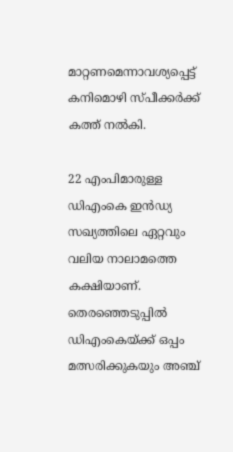മാറ്റണമെന്നാവശ്യപ്പെട്ട് കനിമൊഴി സ്പീക്കര്‍ക്ക് കത്ത് നല്‍കി.

22 എംപിമാരുള്ള ഡിഎംകെ ഇന്‍ഡ്യ സഖ്യത്തിലെ ഏറ്റവും വലിയ നാലാമത്തെ കക്ഷിയാണ്. തെരഞ്ഞെടുപ്പില്‍ ഡിഎംകെയ്ക്ക് ഒപ്പം മത്സരിക്കുകയും അഞ്ച്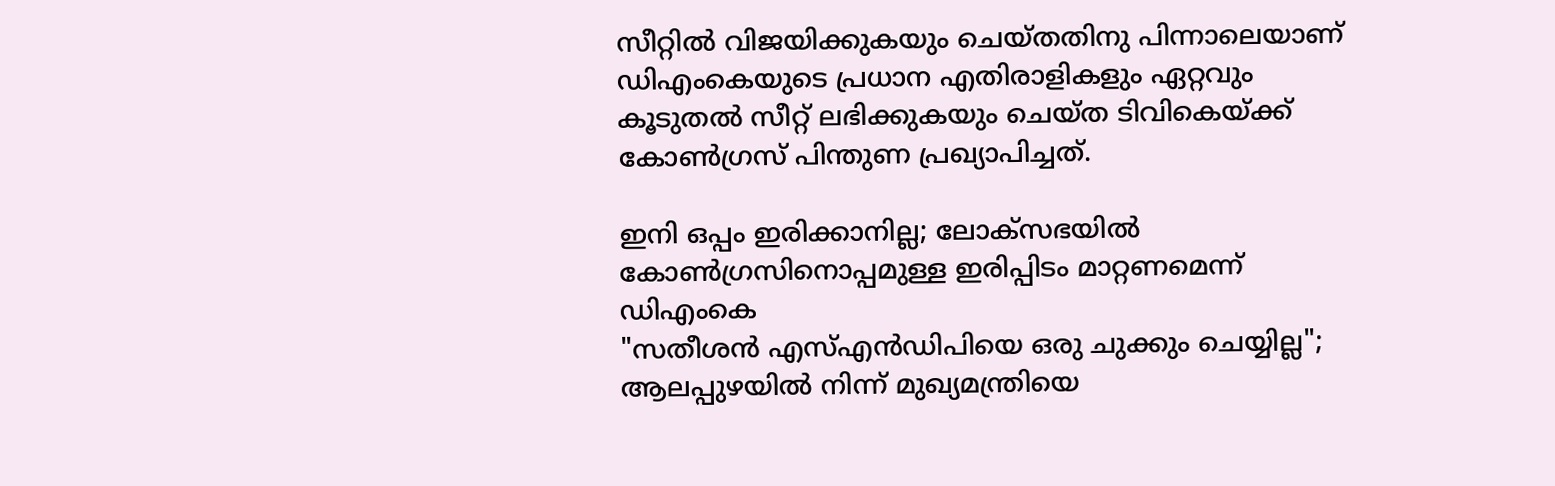സീറ്റില്‍ വിജയിക്കുകയും ചെയ്തതിനു പിന്നാലെയാണ് ഡിഎംകെയുടെ പ്രധാന എതിരാളികളും ഏറ്റവും കൂടുതല്‍ സീറ്റ് ലഭിക്കുകയും ചെയ്ത ടിവികെയ്ക്ക് കോണ്‍ഗ്രസ് പിന്തുണ പ്രഖ്യാപിച്ചത്.

ഇനി ഒപ്പം ഇരിക്കാനില്ല; ലോക്‌സഭയില്‍ കോണ്‍ഗ്രസിനൊപ്പമുള്ള ഇരിപ്പിടം മാറ്റണമെന്ന് ഡിഎംകെ
"സതീശൻ എസ്എൻഡിപിയെ ഒരു ചുക്കും ചെയ്യില്ല"; ആലപ്പുഴയിൽ നിന്ന് മുഖ്യമന്ത്രിയെ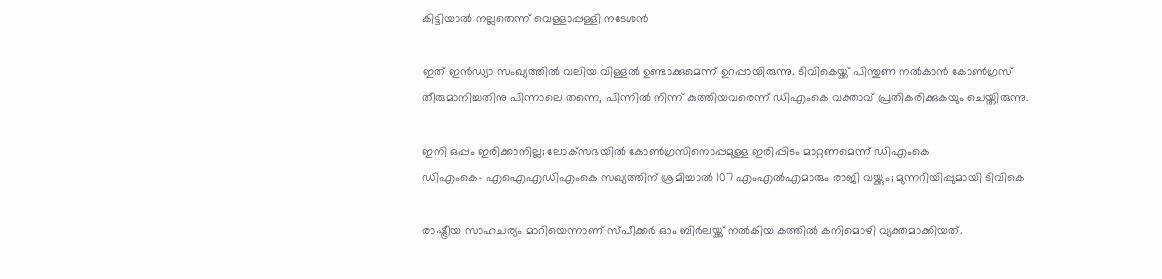കിട്ടിയാൽ നല്ലതെന്ന് വെള്ളാപ്പള്ളി നടേശൻ

ഇത് ഇന്‍ഡ്യാ സംഖ്യത്തില്‍ വലിയ വിള്ളല്‍ ഉണ്ടാക്കുമെന്ന് ഉറപ്പായിരുന്നു. ടിവികെയ്ക്ക് പിന്തുണ നല്‍കാന്‍ കോണ്‍ഗ്രസ് തീരുമാനിച്ചതിനു പിന്നാലെ തന്നെ, പിന്നില്‍ നിന്ന് കുത്തിയവരെന്ന് ഡിഎംകെ വക്താവ് പ്രതികരിക്കുകയും ചെയ്തിരുന്നു.

ഇനി ഒപ്പം ഇരിക്കാനില്ല; ലോക്‌സഭയില്‍ കോണ്‍ഗ്രസിനൊപ്പമുള്ള ഇരിപ്പിടം മാറ്റണമെന്ന് ഡിഎംകെ
ഡിഎംകെ- എഐഎഡിഎംകെ സഖ്യത്തിന് ശ്രമിച്ചാൽ 107 എംഎൽഎമാരും രാജി വയ്ക്കും; മുന്നറിയിപ്പുമായി ടിവികെ

രാഷ്ട്രീയ സാഹചര്യം മാറിയെന്നാണ് സ്പീക്കര്‍ ഓം ബിര്‍ലയ്ക്ക് നല്‍കിയ കത്തില്‍ കനിമൊഴി വ്യക്തമാക്കിയത്.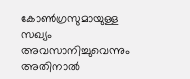കോണ്‍ഗ്രസുമായുള്ള സഖ്യം അവസാനിച്ചുവെന്നും അതിനാല്‍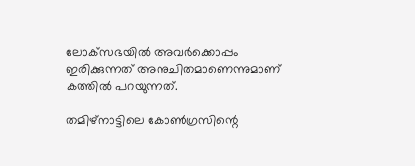ലോക്‌സഭയില്‍ അവര്‍ക്കൊപ്പം ഇരിക്കുന്നത് അനുചിതമാണെന്നുമാണ് കത്തില്‍ പറയുന്നത്.

തമിഴ്‌നാട്ടിലെ കോണ്‍ഗ്രസിന്റെ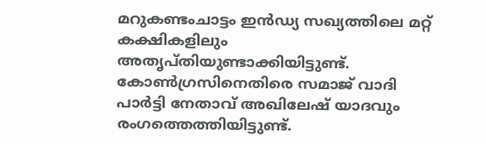മറുകണ്ടംചാട്ടം ഇന്‍ഡ്യ സഖ്യത്തിലെ മറ്റ് കക്ഷികളിലും അതൃപ്തിയുണ്ടാക്കിയിട്ടുണ്ട്. കോണ്‍ഗ്രസിനെതിരെ സമാജ് വാദി പാര്‍ട്ടി നേതാവ് അഖിലേഷ് യാദവും രംഗത്തെത്തിയിട്ടുണ്ട്.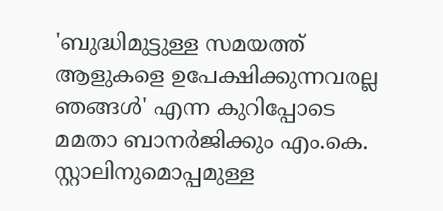'ബുദ്ധിമുട്ടുള്ള സമയത്ത് ആളുകളെ ഉപേക്ഷിക്കുന്നവരല്ല ഞങ്ങള്‍' എന്ന കുറിപ്പോടെ മമതാ ബാനര്‍ജിക്കും എം.കെ. സ്റ്റാലിനുമൊപ്പമുള്ള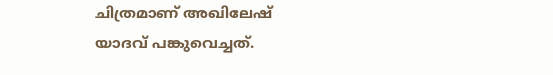ചിത്രമാണ് അഖിലേഷ് യാദവ് പങ്കുവെച്ചത്.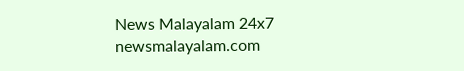News Malayalam 24x7
newsmalayalam.com